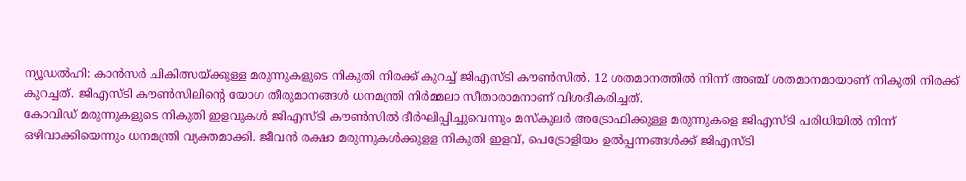ന്യൂഡൽഹി: കാൻസർ ചികിത്സയ്ക്കുള്ള മരുന്നുകളുടെ നികുതി നിരക്ക് കുറച്ച് ജിഎസ്ടി കൗൺസിൽ. 12 ശതമാനത്തിൽ നിന്ന് അഞ്ച് ശതമാനമായാണ് നികുതി നിരക്ക് കുറച്ചത്. ജിഎസ്ടി കൗൺസിലിന്റെ യോഗ തീരുമാനങ്ങൾ ധനമന്ത്രി നിർമ്മലാ സീതാരാമനാണ് വിശദീകരിച്ചത്.
കോവിഡ് മരുന്നുകളുടെ നികുതി ഇളവുകൾ ജിഎസ്ടി കൗൺസിൽ ദീർഘിപ്പിച്ചുവെന്നും മസ്കുലർ അട്രോഫിക്കുള്ള മരുന്നുകളെ ജിഎസ്ടി പരിധിയിൽ നിന്ന് ഒഴിവാക്കിയെന്നും ധനമന്ത്രി വ്യക്തമാക്കി. ജീവൻ രക്ഷാ മരുന്നുകൾക്കുളള നികുതി ഇളവ്, പെട്രോളിയം ഉൽപ്പന്നങ്ങൾക്ക് ജിഎസ്ടി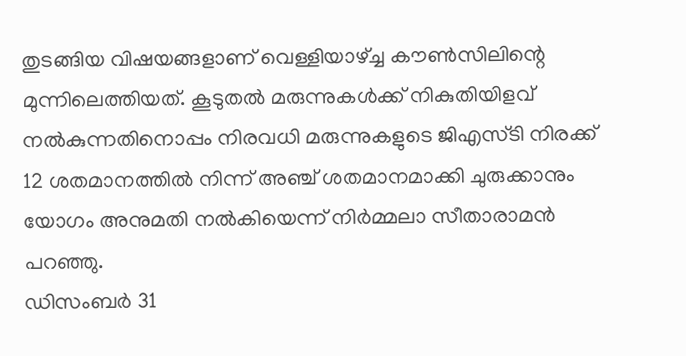തുടങ്ങിയ വിഷയങ്ങളാണ് വെള്ളിയാഴ്ച്ച കൗൺസിലിന്റെ മുന്നിലെത്തിയത്. കൂടുതൽ മരുന്നുകൾക്ക് നികുതിയിളവ് നൽകുന്നതിനൊപ്പം നിരവധി മരുന്നുകളുടെ ജിഎസ്ടി നിരക്ക് 12 ശതമാനത്തിൽ നിന്ന് അഞ്ച് ശതമാനമാക്കി ചുരുക്കാനും യോഗം അനുമതി നൽകിയെന്ന് നിർമ്മലാ സീതാരാമൻ പറഞ്ഞു.
ഡിസംബർ 31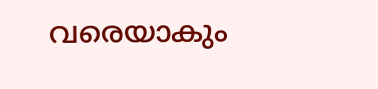വരെയാകും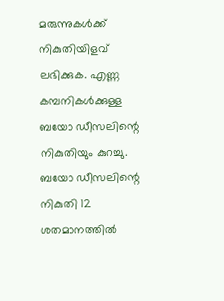മരുന്നുകൾക്ക് നികുതിയിളവ് ലഭിക്കുക. എണ്ണ കമ്പനികൾക്കുള്ള ബയോ ഡീസലിന്റെ നികുതിയും കുറച്ചു. ബയോ ഡീസലിന്റെ നികുതി 12 ശതമാനത്തിൽ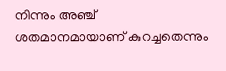നിന്നും അഞ്ച് ശതമാനമായാണ് കുറച്ചതെന്നും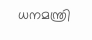ധനമന്ത്രി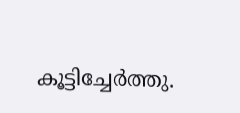കൂട്ടിച്ചേർത്തു.